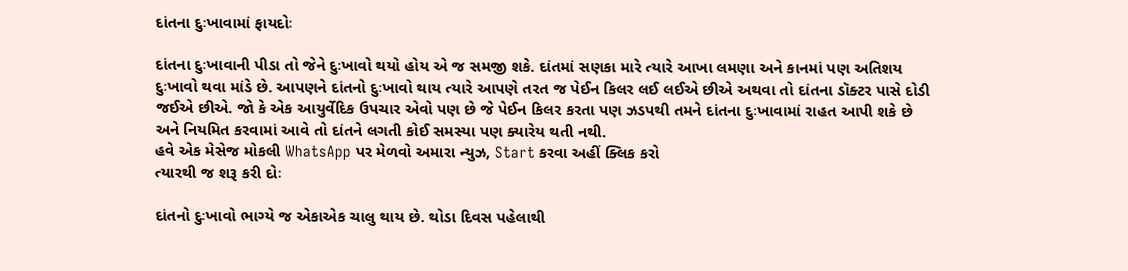દાંતના દુઃખાવામાં ફાયદોઃ

દાંતના દુઃખાવાની પીડા તો જેને દુઃખાવો થયો હોય એ જ સમજી શકે. દાંતમાં સણકા મારે ત્યારે આખા લમણા અને કાનમાં પણ અતિશય દુઃખાવો થવા માંડે છે. આપણને દાંતનો દુઃખાવો થાય ત્યારે આપણે તરત જ પેઈન કિલર લઈ લઈએ છીએ અથવા તો દાંતના ડૉક્ટર પાસે દોડી જઈએ છીએ. જો કે એક આયુર્વેદિક ઉપચાર એવો પણ છે જે પેઈન કિલર કરતા પણ ઝડપથી તમને દાંતના દુઃખાવામાં રાહત આપી શકે છે અને નિયમિત કરવામાં આવે તો દાંતને લગતી કોઈ સમસ્યા પણ ક્યારેય થતી નથી.
હવે એક મેસેજ મોકલી WhatsApp પર મેળવો અમારા ન્યુઝ, Start કરવા અહીં ક્લિક કરો
ત્યારથી જ શરૂ કરી દોઃ

દાંતનો દુઃખાવો ભાગ્યે જ એકાએક ચાલુ થાય છે. થોડા દિવસ પહેલાથી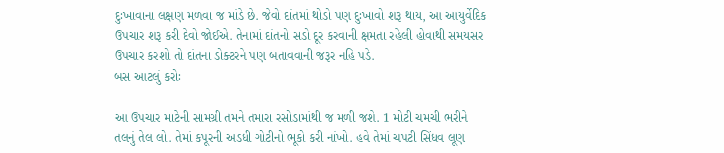દુઃખાવાના લક્ષણ મળવા જ માંડે છે. જેવો દાંતમાં થોડો પણ દુઃખાવો શરૂ થાય, આ આયુર્વેદિક ઉપચાર શરૂ કરી દેવો જોઈએ. તેનામાં દાંતનો સડો દૂર કરવાની ક્ષમતા રહેલી હોવાથી સમયસર ઉપચાર કરશો તો દાંતના ડોક્ટરને પણ બતાવવાની જરૂર નહિ પડે.
બસ આટલું કરોઃ

આ ઉપચાર માટેની સામગ્રી તમને તમારા રસોડામાંથી જ મળી જશે. 1 મોટી ચમચી ભરીને તલનું તેલ લો. તેમાં કપૂરની અડધી ગોટીનો ભૂકો કરી નાંખો. હવે તેમાં ચપટી સિંધવ લૂણ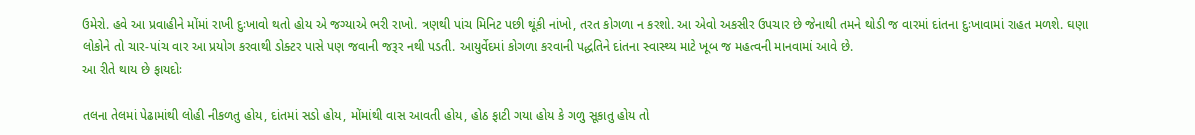ઉમેરો. હવે આ પ્રવાહીને મોંમાં રાખી દુઃખાવો થતો હોય એ જગ્યાએ ભરી રાખો. ત્રણથી પાંચ મિનિટ પછી થૂંકી નાંખો, તરત કોગળા ન કરશો. આ એવો અકસીર ઉપચાર છે જેનાથી તમને થોડી જ વારમાં દાંતના દુઃખાવામાં રાહત મળશે. ઘણા લોકોને તો ચાર-પાંચ વાર આ પ્રયોગ કરવાથી ડોક્ટર પાસે પણ જવાની જરૂર નથી પડતી. આયુર્વેદમાં કોગળા કરવાની પદ્ધતિને દાંતના સ્વાસ્થ્ય માટે ખૂબ જ મહત્વની માનવામાં આવે છે.
આ રીતે થાય છે ફાયદોઃ

તલના તેલમાં પેઢામાંથી લોહી નીકળતુ હોય, દાંતમાં સડો હોય, મોંમાંથી વાસ આવતી હોય, હોઠ ફાટી ગયા હોય કે ગળુ સૂકાતુ હોય તો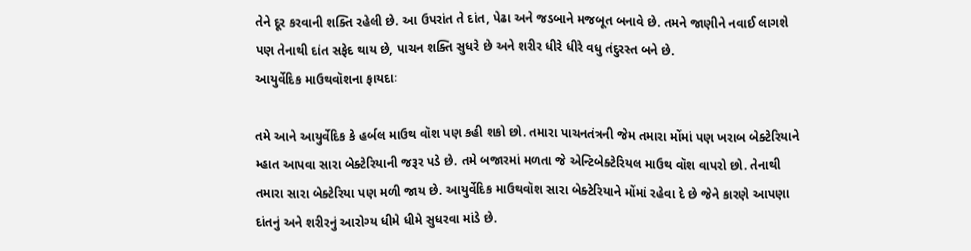તેને દૂર કરવાની શક્તિ રહેલી છે. આ ઉપરાંત તે દાંત, પેઢા અને જડબાને મજબૂત બનાવે છે. તમને જાણીને નવાઈ લાગશે પણ તેનાથી દાંત સફેદ થાય છે, પાચન શક્તિ સુધરે છે અને શરીર ધીરે ધીરે વધુ તંદુરસ્ત બને છે.
આયુર્વેદિક માઉથવૉશના ફાયદાઃ

તમે આને આયુર્વેદિક કે હર્બલ માઉથ વૉશ પણ કહી શકો છો. તમારા પાચનતંત્રની જેમ તમારા મોંમાં પણ ખરાબ બેક્ટેરિયાને મ્હાત આપવા સારા બેક્ટેરિયાની જરૂર પડે છે. તમે બજારમાં મળતા જે એન્ટિબેક્ટેરિયલ માઉથ વૉશ વાપરો છો. તેનાથી તમારા સારા બેક્ટેરિયા પણ મળી જાય છે. આયુર્વેદિક માઉથવૉશ સારા બેક્ટેરિયાને મોંમાં રહેવા દે છે જેને કારણે આપણા દાંતનું અને શરીરનું આરોગ્ય ધીમે ધીમે સુધરવા માંડે છે.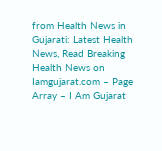from Health News in Gujarati: Latest Health News, Read Breaking Health News on Iamgujarat.com – Page Array – I Am Gujarat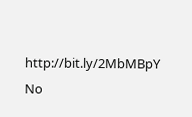http://bit.ly/2MbMBpY
No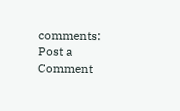comments:
Post a Comment